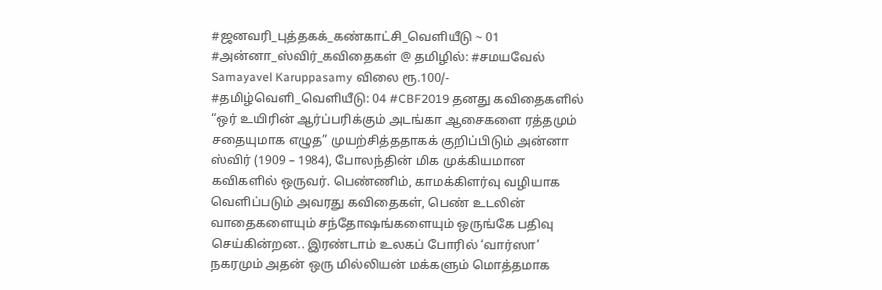#ஜனவரி_புத்தகக்_கண்காட்சி_வெளியீடு ~ 01 #அன்னா_ஸ்விர்_கவிதைகள் @ தமிழில்: #சமயவேல் Samayavel Karuppasamy விலை ரூ.100/- #தமிழ்வெளி_வெளியீடு: 04 #CBF2019 தனது கவிதைகளில் “ஒர் உயிரின் ஆர்ப்பரிக்கும் அடங்கா ஆசைகளை ரத்தமும் சதையுமாக எழுத” முயற்சித்ததாகக் குறிப்பிடும் அன்னா ஸ்விர் (1909 – 1984), போலந்தின் மிக முக்கியமான கவிகளில் ஒருவர். பெண்ணிம், காமக்கிளர்வு வழியாக வெளிப்படும் அவரது கவிதைகள், பெண் உடலின் வாதைகளையும் சந்தோஷங்களையும் ஒருங்கே பதிவு செய்கின்றன.. இரண்டாம் உலகப் போரில் ‘வார்ஸா’ நகரமும் அதன் ஒரு மில்லியன் மக்களும் மொத்தமாக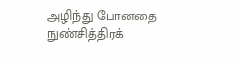அழிந்து போனதை நுண்சித்திரக்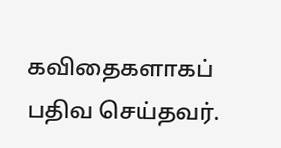கவிதைகளாகப் பதிவ செய்தவர்.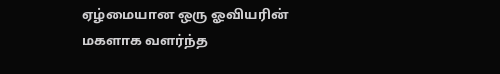ஏழ்மையான ஒரு ஓவியரின் மகளாக வளர்ந்த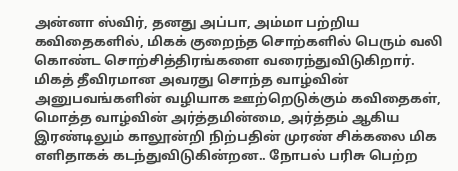அன்னா ஸ்விர், தனது அப்பா, அம்மா பற்றிய கவிதைகளில், மிகக் குறைந்த சொற்களில் பெரும் வலி கொண்ட சொற்சித்திரங்களை வரைந்துவிடுகிறார். மிகத் தீவிரமான அவரது சொந்த வாழ்வின் அனுபவங்களின் வழியாக ஊற்றெடுக்கும் கவிதைகள், மொத்த வாழ்வின் அர்த்தமின்மை, அர்த்தம் ஆகிய இரண்டிலும் காலூன்றி நிற்பதின் முரண் சிக்கலை மிக எளிதாகக் கடந்துவிடுகின்றன.. நோபல் பரிசு பெற்ற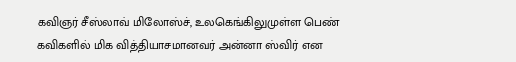கவிஞர் சீஸ்லாவ் மிலோஸ்ச், உலகெங்கிலுமுள்ள பெண் கவிகளில் மிக வித்தியாசமானவர் அன்னா ஸ்விர் என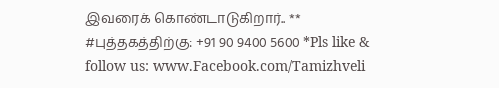இவரைக் கொண்டாடுகிறார்.. ** #புத்தகத்திற்கு: +91 90 9400 5600 *Pls like & follow us: www.Facebook.com/Tamizhveli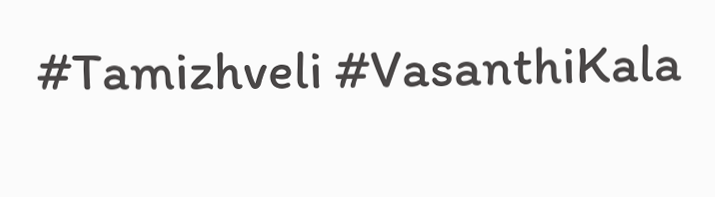#Tamizhveli #VasanthiKala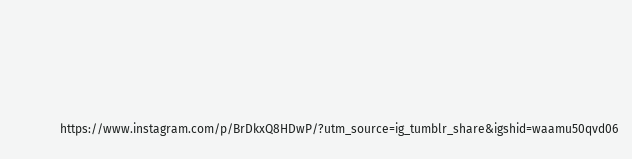https://www.instagram.com/p/BrDkxQ8HDwP/?utm_source=ig_tumblr_share&igshid=waamu50qvd06